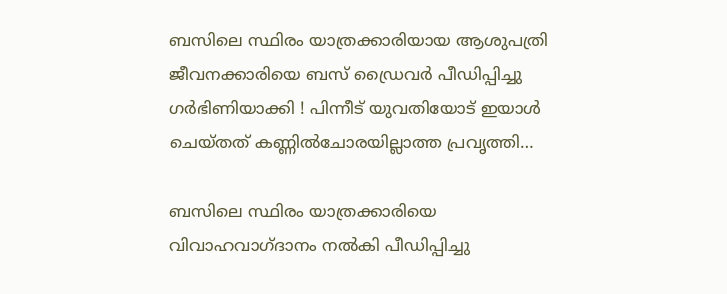ബസിലെ സ്ഥിരം യാത്രക്കാരിയായ ആശുപത്രി ജീവനക്കാരിയെ ബസ് ഡ്രൈവര്‍ പീഡിപ്പിച്ചു ഗര്‍ഭിണിയാക്കി ! പിന്നീട് യുവതിയോട് ഇയാള്‍ ചെയ്തത് കണ്ണില്‍ചോരയില്ലാത്ത പ്രവൃത്തി…

ബസിലെ സ്ഥിരം യാത്രക്കാരിയെ വിവാഹവാഗ്ദാനം നല്‍കി പീഡിപ്പിച്ചു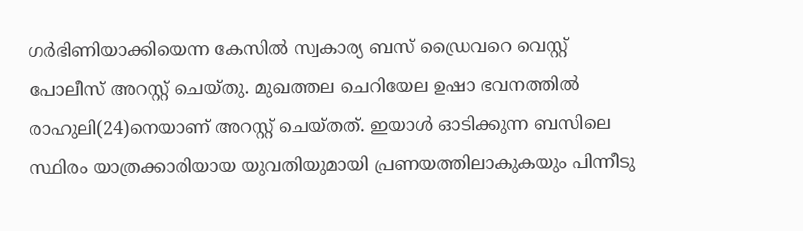ഗര്‍ഭിണിയാക്കിയെന്ന കേസില്‍ സ്വകാര്യ ബസ് ഡ്രൈവറെ വെസ്റ്റ് പോലീസ് അറസ്റ്റ് ചെയ്തു. മുഖത്തല ചെറിയേല ഉഷാ ഭവനത്തില്‍ രാഹുലി(24)നെയാണ് അറസ്റ്റ് ചെയ്തത്. ഇയാള്‍ ഓടിക്കുന്ന ബസിലെ സ്ഥിരം യാത്രക്കാരിയായ യുവതിയുമായി പ്രണയത്തിലാകുകയും പിന്നീടു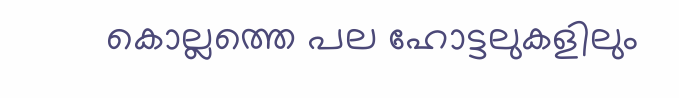കൊല്ലത്തെ പല ഹോട്ടലുകളിലും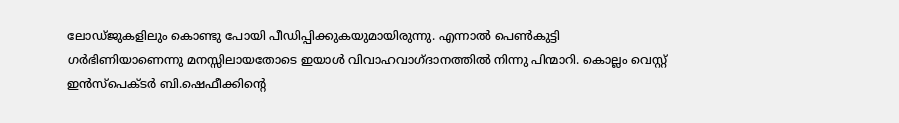ലോഡ്ജുകളിലും കൊണ്ടു പോയി പീഡിപ്പിക്കുകയുമായിരുന്നു. എന്നാല്‍ പെണ്‍കുട്ടി ഗര്‍ഭിണിയാണെന്നു മനസ്സിലായതോടെ ഇയാള്‍ വിവാഹവാഗ്ദാനത്തില്‍ നിന്നു പിന്മാറി. കൊല്ലം വെസ്റ്റ് ഇന്‍സ്‌പെക്ടര്‍ ബി.ഷെഫീക്കിന്റെ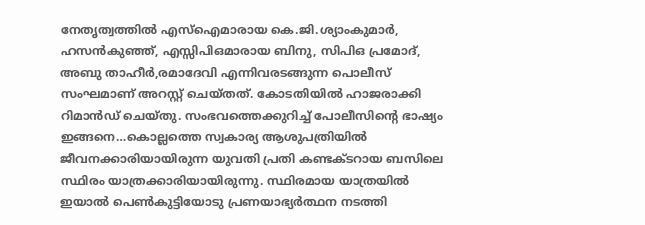നേതൃത്വത്തില്‍ എസ്‌ഐമാരായ കെ.ജി.ശ്യാംകുമാര്‍, ഹസന്‍കുഞ്ഞ്, എസ്സിപിഒമാരായ ബിനു, സിപിഒ പ്രമോദ്, അബു താഹീര്‍,രമാദേവി എന്നിവരടങ്ങുന്ന പൊലീസ് സംഘമാണ് അറസ്റ്റ് ചെയ്തത്. കോടതിയില്‍ ഹാജരാക്കി റിമാന്‍ഡ് ചെയ്തു. സംഭവത്തെക്കുറിച്ച് പോലീസിന്റെ ഭാഷ്യം ഇങ്ങനെ…കൊല്ലത്തെ സ്വകാര്യ ആശുപത്രിയില്‍ ജീവനക്കാരിയായിരുന്ന യുവതി പ്രതി കണ്ടക്ടറായ ബസിലെ സ്ഥിരം യാത്രക്കാരിയായിരുന്നു. സ്ഥിരമായ യാത്രയില്‍ ഇയാല്‍ പെണ്‍കുട്ടിയോടു പ്രണയാഭ്യര്‍ത്ഥന നടത്തി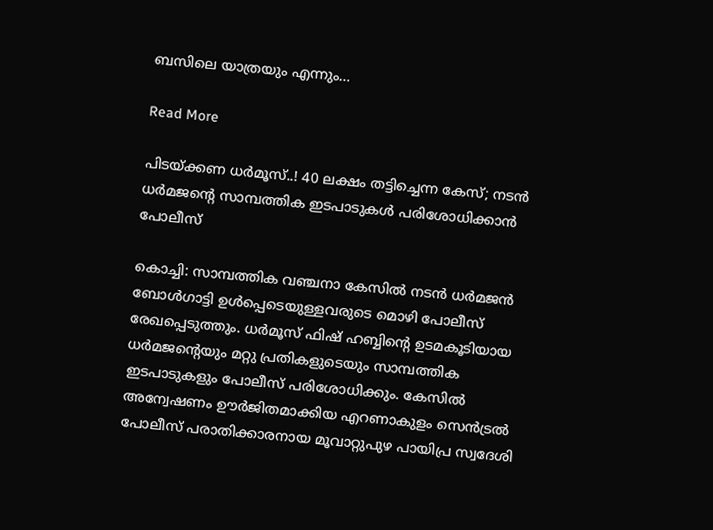ബസിലെ യാത്രയും എന്നും…

Read More

പിടയ്ക്കണ ധർമൂസ്..! 40 ലക്ഷം തട്ടിച്ചെന്ന കേസ്; നടൻ ധര്‍മജന്‍റെ സാമ്പത്തിക ഇടപാടുകള്‍ പരിശോധിക്കാൻ പോലീസ്

കൊച്ചി: സാമ്പത്തിക വഞ്ചനാ കേസില്‍ നടൻ ധര്‍മജന്‍ ബോള്‍ഗാട്ടി ഉള്‍പ്പെടെയുള്ളവരുടെ മൊഴി പോലീസ് രേഖപ്പെടുത്തും. ധര്‍മൂസ് ഫിഷ് ഹബ്ബിന്‍റെ ഉടമകൂടിയായ ധര്‍മജന്‍റെയും മറ്റു പ്രതികളുടെയും സാമ്പത്തിക ഇടപാടുകളും പോലീസ് പരിശോധിക്കും. കേസില്‍ അന്വേഷണം ഊര്‍ജിതമാക്കിയ എറണാകുളം സെന്‍ട്രല്‍ പോലീസ് പരാതിക്കാരനായ മൂവാറ്റുപുഴ പായിപ്ര സ്വദേശി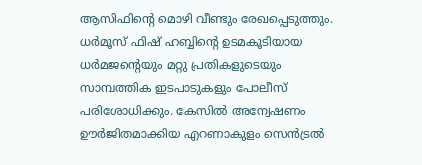ആസിഫിന്‍റെ മൊഴി വീണ്ടും രേഖപ്പെടുത്തും. ധര്‍മൂസ് ഫിഷ് ഹബ്ബിന്‍റെ ഉടമകൂടിയായ ധര്‍മജന്‍റെയും മറ്റു പ്രതികളുടെയും സാമ്പത്തിക ഇടപാടുകളും പോലീസ് പരിശോധിക്കും. കേസില്‍ അന്വേഷണം ഊര്‍ജിതമാക്കിയ എറണാകുളം സെന്‍ട്രല്‍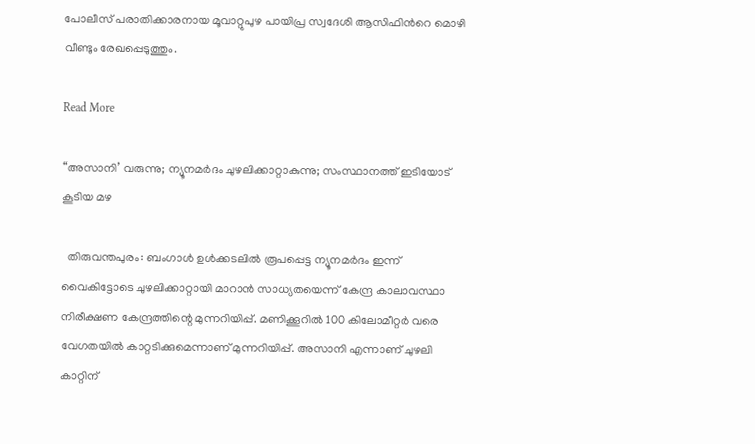പോലീസ് പരാതിക്കാരനായ മൂവാറ്റുപുഴ പായിപ്ര സ്വദേശി ആസിഫിന്‍റെ മൊഴി വീണ്ടും രേഖപ്പെടുത്തും.

Read More

“അസാനി’ വരുന്നു; ന്യൂനമർദം ചുഴലിക്കാറ്റാകുന്നു; സംസ്ഥാനത്ത് ഇടിയോട് കൂടിയ മഴ

  തിരുവന്തപുരം: ബംഗാള്‍ ഉള്‍ക്കടലില്‍ രൂപപ്പെട്ട ന്യൂനമര്‍ദം ഇന്ന് വൈകിട്ടോടെ ചുഴലിക്കാറ്റായി മാറാന്‍ സാധ്യതയെന്ന് കേന്ദ്ര കാലാവസ്ഥാ നിരീക്ഷണ കേന്ദ്രത്തിന്റെ മുന്നറിയിപ്പ്. മണിക്കൂറില്‍ 100 കിലോമീറ്റര്‍ വരെ വേഗതയില്‍ കാറ്റടിക്കുമെന്നാണ് മുന്നറിയിപ്പ്. അസാനി എന്നാണ് ചുഴലി കാറ്റിന്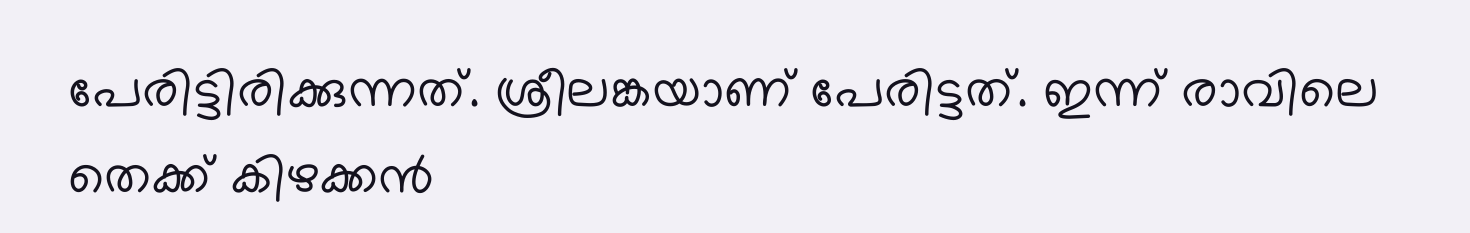പേരിട്ടിരിക്കുന്നത്. ശ്രീലങ്കയാണ് പേരിട്ടത്. ഇന്ന് രാവിലെ തെക്ക് കിഴക്കന്‍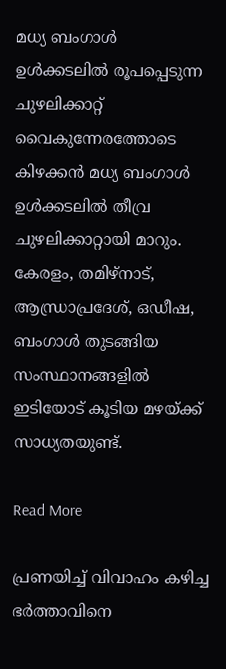മധ്യ ബംഗാള്‍ ഉള്‍ക്കടലില്‍ രൂപപ്പെടുന്ന ചുഴലിക്കാറ്റ് വൈകുന്നേരത്തോടെ കിഴക്കന്‍ മധ്യ ബംഗാള്‍ ഉള്‍ക്കടലില്‍ തീവ്ര ചുഴലിക്കാറ്റായി മാറും. കേരളം, തമിഴ്‌നാട്, ആന്ധ്രാപ്രദേശ്, ഒഡീഷ, ബംഗാള്‍ തുടങ്ങിയ സംസ്ഥാനങ്ങളില്‍ ഇടിയോട് കൂടിയ മഴയ്ക്ക് സാധ്യതയുണ്ട്.

Read More

പ്രണയിച്ച് വിവാഹം കഴിച്ച ഭർത്താവിനെ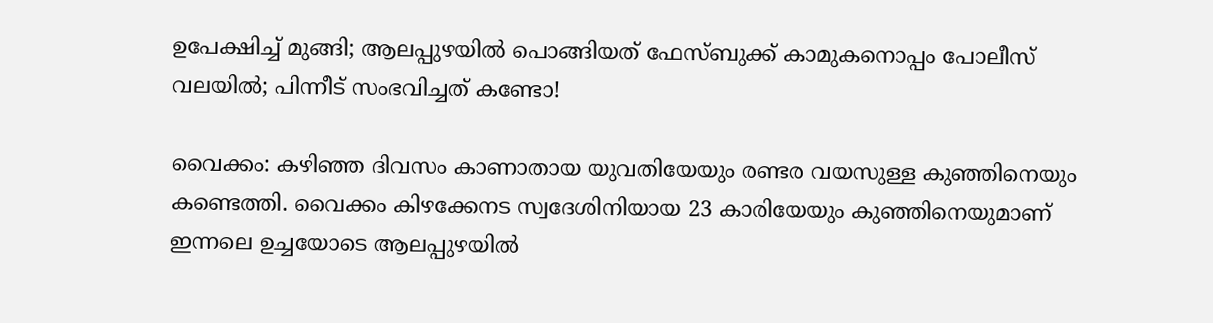ഉപേക്ഷിച്ച് മുങ്ങി; ആലപ്പുഴയിൽ പൊങ്ങിയത് ഫേസ്ബുക്ക് കാമുകനൊപ്പം പോലീസ് വലയിൽ; പിന്നീട് സംഭവിച്ചത് കണ്ടോ!

വൈക്കം: കഴിഞ്ഞ ദിവസം കാണാതായ യുവതിയേയും രണ്ടര വയസുള്ള കുഞ്ഞിനെയും കണ്ടെത്തി. വൈക്കം കിഴക്കേനട സ്വദേശിനിയായ 23 കാരിയേയും കുഞ്ഞിനെയുമാണ് ഇന്നലെ ഉച്ചയോടെ ആലപ്പുഴയിൽ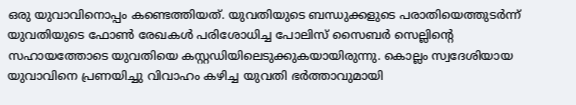ഒരു യുവാവിനൊപ്പം കണ്ടെത്തിയത്. യുവതിയുടെ ബന്ധുക്കളുടെ പരാതിയെത്തുടർന്ന് യുവതിയുടെ ഫോണ്‍ രേഖകൾ പരിശോധിച്ച പോലിസ് സൈബർ സെല്ലിന്‍റെ സഹായത്തോടെ യുവതിയെ കസ്റ്റഡിയിലെടുക്കുകയായിരുന്നു. കൊല്ലം സ്വദേശിയായ യുവാവിനെ പ്രണയിച്ചു വിവാഹം കഴിച്ച യുവതി ഭർത്താവുമായി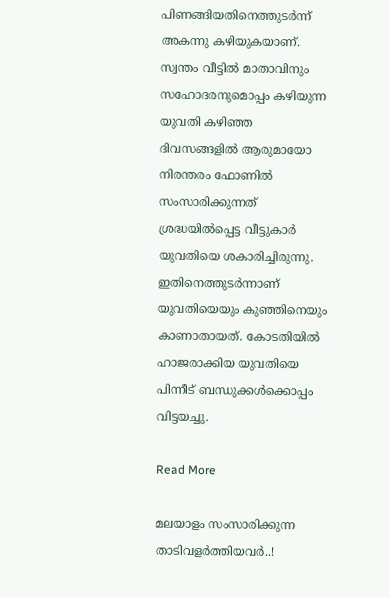പിണങ്ങിയതിനെത്തുടർന്ന് അകന്നു കഴിയുകയാണ്. സ്വന്തം വീട്ടിൽ മാതാവിനും സഹോദരനുമൊപ്പം കഴിയുന്ന യുവതി കഴിഞ്ഞ ദിവസങ്ങളിൽ ആരുമായോ നിരന്തരം ഫോണിൽ സംസാരിക്കുന്നത് ശ്രദ്ധയിൽപ്പെട്ട വീട്ടുകാർ യുവതിയെ ശകാരിച്ചിരുന്നു. ഇതിനെത്തുടർന്നാണ് യുവതിയെയും കുഞ്ഞിനെയും കാണാതായത്. കോടതിയിൽ ഹാജരാക്കിയ യുവതിയെ പിന്നീട് ബന്ധുക്കൾക്കൊപ്പം വിട്ടയച്ചു.

Read More

മലയാളം സംസാരിക്കുന്ന താടിവളർത്തിയവർ‍..!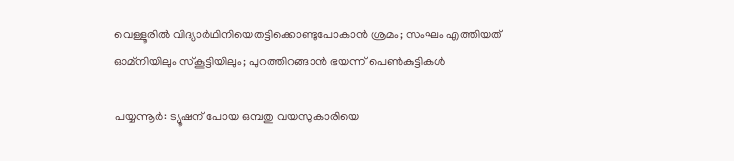വെള്ളൂരിൽ വിദ്യാര്‍ഥിനിയെതട്ടിക്കൊണ്ടുപോകാന്‍ ശ്രമം; സംഘം എത്തിയത് ഓമ്നിയിലും സ്കൂട്ടിയിലും; പുറത്തിറങ്ങാൻ ഭയന്ന് പെൺകുട്ടികൾ

പയ്യന്നൂര്‍: ട്യൂഷന് പോയ ഒമ്പതു വയസുകാരിയെ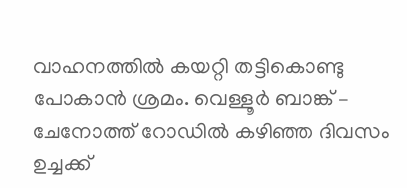വാഹനത്തില്‍ കയറ്റി തട്ടികൊണ്ടു പോകാന്‍ ശ്രമം. വെള്ളൂര്‍ ബാങ്ക് – ചേനോത്ത് റോഡില്‍ കഴിഞ്ഞ ദിവസം ഉച്ചക്ക്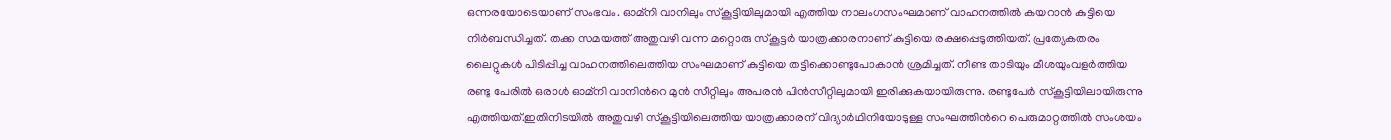ഒന്നരയോടെയാണ് സംഭവം. ഓമ്‌നി വാനിലും സ്കൂട്ടിയിലുമായി എത്തിയ നാലംഗസംഘമാണ് വാഹനത്തില്‍ കയറാന്‍ കുട്ടിയെ നിര്‍ബന്ധിച്ചത്. തക്ക സമയത്ത് അതുവഴി വന്ന മറ്റൊരു സ്‌കൂട്ടര്‍ യാത്രക്കാരനാണ് കുട്ടിയെ രക്ഷപ്പെടുത്തിയത്. പ്രത്യേകതരം ലൈറ്റുകള്‍ പിടിപ്പിച്ച വാഹനത്തിലെത്തിയ സംഘമാണ് കുട്ടിയെ തട്ടിക്കൊണ്ടുപോകാന്‍ ശ്രമിച്ചത്. നീണ്ട താടിയും മീശയുംവളര്‍ത്തിയ രണ്ടു പേരില്‍ ഒരാള്‍ ഓമ്‌നി വാനിന്‍റെ മുന്‍ സീറ്റിലും അപരന്‍ പിന്‍സീറ്റിലുമായി ഇരിക്കുകയായിരുന്നു. രണ്ടുപേര്‍ സ്‌കൂട്ടിയിലായിരുന്നു എത്തിയത്.ഇതിനിടയില്‍ അതുവഴി സ്‌കൂട്ടിയിലെത്തിയ യാത്രക്കാരന് വിദ്യാര്‍ഥിനിയോടുള്ള സംഘത്തിന്‍റെ പെരുമാറ്റത്തില്‍ സംശയം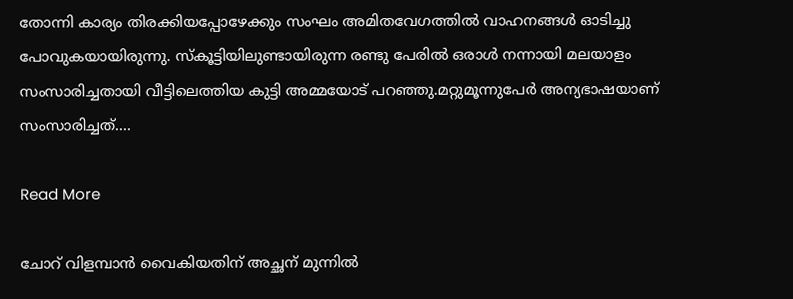തോന്നി കാര്യം തിരക്കിയപ്പോഴേക്കും സംഘം അമിതവേഗത്തില്‍ വാഹനങ്ങള്‍ ഓടിച്ചു പോവുകയായിരുന്നു. സ്‌കൂട്ടിയിലുണ്ടായിരുന്ന രണ്ടു പേരില്‍ ഒരാള്‍ നന്നായി മലയാളം സംസാരിച്ചതായി വീട്ടിലെത്തിയ കുട്ടി അമ്മയോട് പറഞ്ഞു.മറ്റുമൂന്നുപേര്‍ അന്യഭാഷയാണ് സംസാരിച്ചത്.…

Read More

ചോറ് വിളമ്പാൻ വൈകിയതിന് അച്ഛന് മുന്നിൽ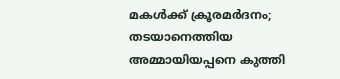മകൾക്ക് ക്രൂരമർദനം; തടയാനെത്തിയ അമ്മായിയപ്പനെ കുത്തി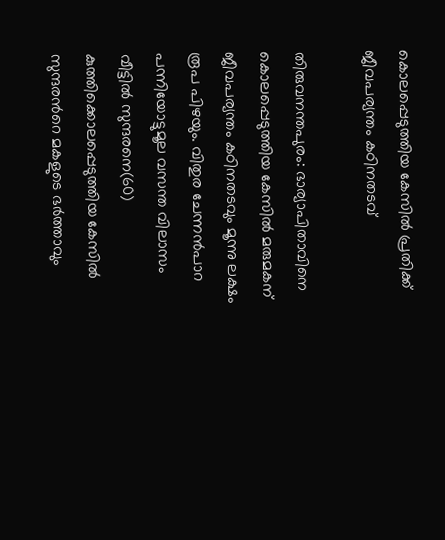കൊലപ്പെടുത്തിയ കേസിൽ പ്രതിക്ക് ജീവപര്യന്തം കഠിനതടവ്

തിരുവനന്തപുരം: ഭാര്യാപിതാവിനെ കൊലപ്പെടുത്തിയ കേസിൽ മരുമകന് ജീവപര്യന്തം കഠിനതടവും മൂന്നു ലക്ഷം രൂപ പിഴയും. വിതുര ചേന്നൻപാറ പന്നിയോട്ടുമൂല വസന്ത വിലാസം വീട്ടിൽ സുന്ദരനെ(60) കുത്തിക്കൊലപ്പെടുത്തിയ കേസിൽ സുന്ദരന്‍റെ മകളുടെ ഭർത്താവും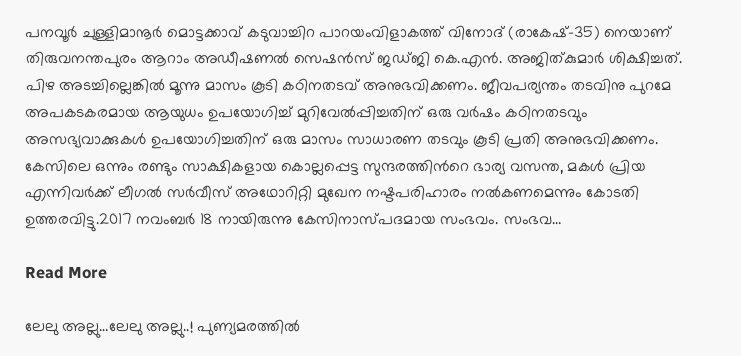പനവൂർ ചുള്ളിമാനൂർ മൊട്ടക്കാവ് കടുവാച്ചിറ പാറയംവിളാകത്ത് വിനോദ് (രാകേഷ്-35) നെയാണ് തിരുവനന്തപുരം ആറാം അഡീഷണൽ സെഷൻസ് ജഡ്ജി കെ.എൻ. അജിത്കുമാർ ശിക്ഷിച്ചത്. പിഴ അടച്ചില്ലെങ്കിൽ മൂന്നു മാസം കൂടി കഠിനതടവ് അനുഭവിക്കണം. ജീവപര്യന്തം തടവിനു പുറമേ അപകടകരമായ ആയുധം ഉപയോഗിച്ച് മുറിവേൽപ്പിച്ചതിന് ഒരു വർഷം കഠിനതടവും അസഭ്യവാക്കുകൾ ഉപയോഗിച്ചതിന് ഒരു മാസം സാധാരണ തടവും കൂടി പ്രതി അനുഭവിക്കണം. കേസിലെ ഒന്നും രണ്ടും സാക്ഷികളായ കൊല്ലപ്പെട്ട സുന്ദരത്തിന്‍റെ ഭാര്യ വസന്ത, മകൾ പ്രിയ എന്നിവർക്ക് ലീഗൽ സർവീസ് അഥോറിറ്റി മുഖേന നഷ്ടപരിഹാരം നൽകണമെന്നും കോടതി ഉത്തരവിട്ടു.2017 നവംബർ 18 നായിരുന്നു കേസിനാസ്പദമായ സംഭവം. സംഭവ…

Read More

ലേലു അല്ലു…ലേലു അല്ലു..! പുണ്യമരത്തിൽ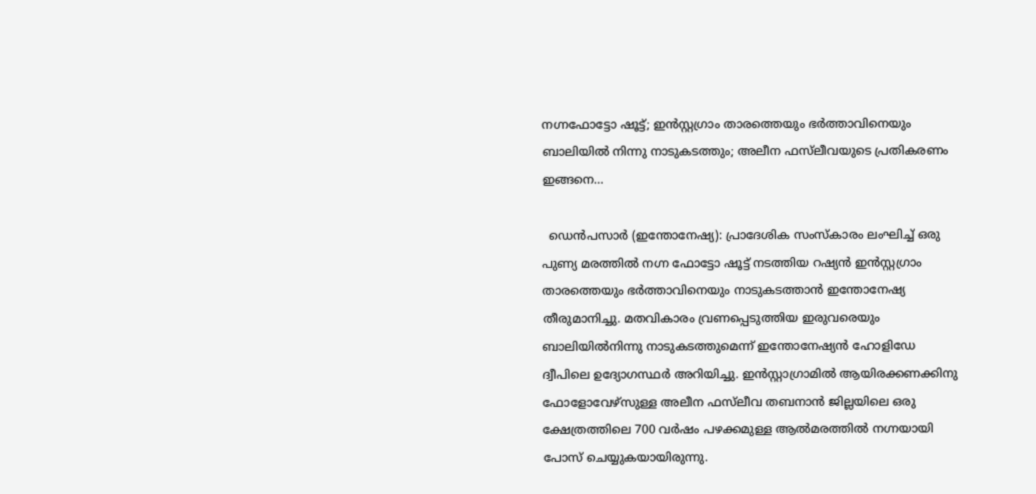നഗ്നഫോട്ടോ ഷൂട്ട്; ഇൻസ്റ്റഗ്രാം താരത്തെയും ഭർത്താവിനെയും ബാലിയിൽ നിന്നു നാടുകടത്തും; അലീന ഫസ്‌ലീവയുടെ പ്രതികരണം ഇങ്ങനെ…

  ഡെൻപസാർ (ഇന്തോനേഷ്യ): പ്രാദേശിക സംസ്കാരം ലംഘിച്ച് ഒരു പുണ്യ മരത്തിൽ നഗ്ന ഫോട്ടോ ഷൂട്ട് നടത്തിയ റഷ്യൻ ഇൻസ്റ്റഗ്രാം താരത്തെയും ഭർത്താവിനെയും നാടുകടത്താൻ ഇന്തോനേഷ്യ തീരുമാനിച്ചു. മതവികാരം വ്രണപ്പെടുത്തിയ ഇരുവരെയും ബാലിയിൽനിന്നു നാടുകടത്തുമെന്ന് ഇന്തോനേഷ്യൻ ഹോളിഡേ ദ്വീപിലെ ഉദ്യോഗസ്ഥർ അറിയിച്ചു. ഇൻസ്റ്റാഗ്രാമിൽ ആയിരക്കണക്കിനു ഫോളോവേഴ്സുള്ള അലീന ഫസ്‌ലീവ തബനാൻ ജില്ലയിലെ ഒരു ക്ഷേത്രത്തിലെ 700 വർഷം പഴക്കമുള്ള ആൽമരത്തിൽ നഗ്നയായി പോസ് ചെയ്യുകയായിരുന്നു.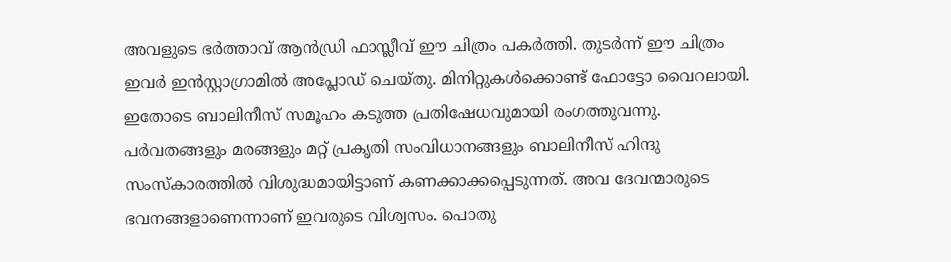അവളുടെ ഭർത്താവ് ആൻഡ്രി ഫാസ്ലീവ് ഈ ചിത്രം പകർത്തി. തുടർന്ന് ഈ ചിത്രം ഇവർ ഇൻസ്റ്റാഗ്രാമിൽ അപ്ലോഡ് ചെയ്തു. മിനിറ്റുകൾക്കൊണ്ട് ഫോട്ടോ വൈറലായി. ഇതോടെ ബാലിനീസ് സമൂഹം കടുത്ത പ്രതിഷേധവുമായി രംഗത്തുവന്നു. പർവതങ്ങളും മരങ്ങളും മറ്റ് പ്രകൃതി സംവിധാനങ്ങളും ബാലിനീസ് ഹിന്ദു സംസ്കാരത്തിൽ വിശുദ്ധമായിട്ടാണ് കണക്കാക്കപ്പെടുന്നത്. അവ ദേവന്മാരുടെ ഭവനങ്ങളാണെന്നാണ് ഇവരുടെ വിശ്വസം. പൊതു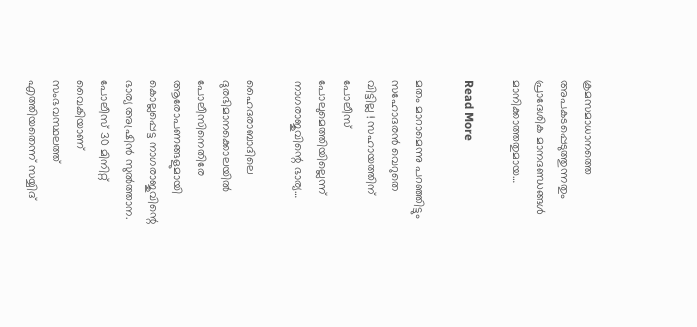ക്രമസമാധാനത്തെ അപകടപ്പെടുത്തുന്നതും പ്രാദേശിക മാനദണ്ഡങ്ങൾ മാനിക്കാത്തതുമായ…

Read More

മതം മാറാമെന്നു പറഞ്ഞിട്ടും സഹോദരന്‍ വെറുതെ വിട്ടില്ല ! സഹായത്തിന് പോലീസ് പോലുമെത്തിയില്ലെന്ന് നാഗരാജുവിന്റെ ഭാര്യ…

ഹൈദരാബാദിലെ ദുരഭിമാനക്കൊലയില്‍ പോലീസിനെതിരേ ആരോപണങ്ങളുമായി കൊല്ലപ്പെട്ട നാഗരാജുവിന്റെ ഭാര്യ അഷ്രിന്‍ സുല്‍ത്താന. പോലീസ് 30 മിനിറ്റ് വൈകിയാണ് സംഭവസ്ഥലത്ത് എത്തിയതെന്ന് സയ്യിദ്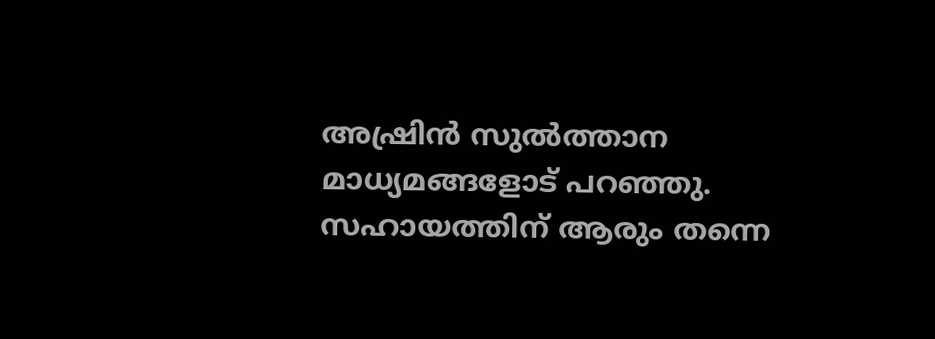അഷ്രിന്‍ സുല്‍ത്താന മാധ്യമങ്ങളോട് പറഞ്ഞു. സഹായത്തിന് ആരും തന്നെ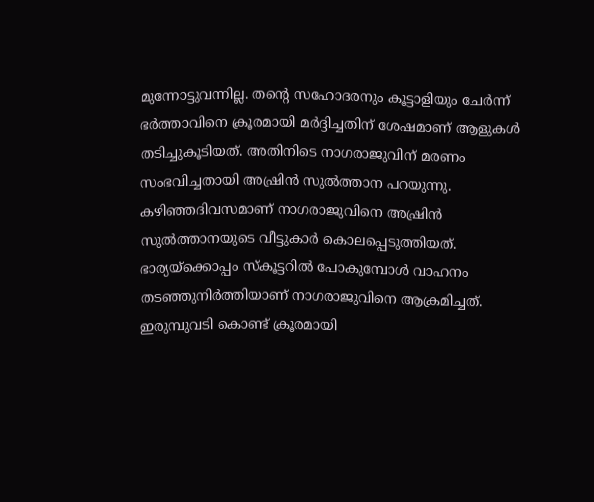മുന്നോട്ടുവന്നില്ല. തന്റെ സഹോദരനും കൂട്ടാളിയും ചേര്‍ന്ന് ഭര്‍ത്താവിനെ ക്രൂരമായി മര്‍ദ്ദിച്ചതിന് ശേഷമാണ് ആളുകള്‍ തടിച്ചുകൂടിയത്. അതിനിടെ നാഗരാജുവിന് മരണം സംഭവിച്ചതായി അഷ്രിന്‍ സുല്‍ത്താന പറയുന്നു. കഴിഞ്ഞദിവസമാണ് നാഗരാജുവിനെ അഷ്രിന്‍ സുല്‍ത്താനയുടെ വീട്ടുകാര്‍ കൊലപ്പെടുത്തിയത്. ഭാര്യയ്ക്കൊപ്പം സ്‌കൂട്ടറില്‍ പോകുമ്പോള്‍ വാഹനം തടഞ്ഞുനിര്‍ത്തിയാണ് നാഗരാജുവിനെ ആക്രമിച്ചത്. ഇരുമ്പുവടി കൊണ്ട് ക്രൂരമായി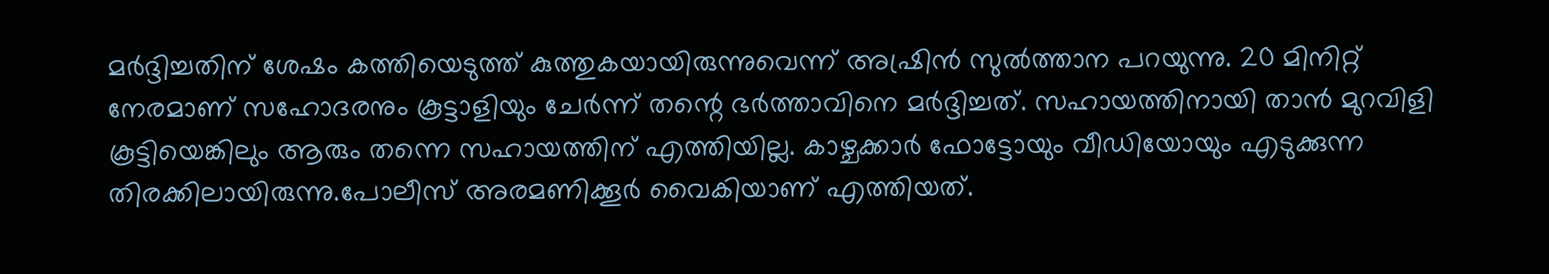മര്‍ദ്ദിച്ചതിന് ശേഷം കത്തിയെടുത്ത് കുത്തുകയായിരുന്നുവെന്ന് അഷ്രിന്‍ സുല്‍ത്താന പറയുന്നു. 20 മിനിറ്റ് നേരമാണ് സഹോദരനും കൂട്ടാളിയും ചേര്‍ന്ന് തന്റെ ഭര്‍ത്താവിനെ മര്‍ദ്ദിച്ചത്. സഹായത്തിനായി താന്‍ മുറവിളി കൂട്ടിയെങ്കിലും ആരും തന്നെ സഹായത്തിന് എത്തിയില്ല. കാഴ്ചക്കാര്‍ ഫോട്ടോയും വീഡിയോയും എടുക്കുന്ന തിരക്കിലായിരുന്നു.പോലീസ് അരമണിക്കൂര്‍ വൈകിയാണ് എത്തിയത്.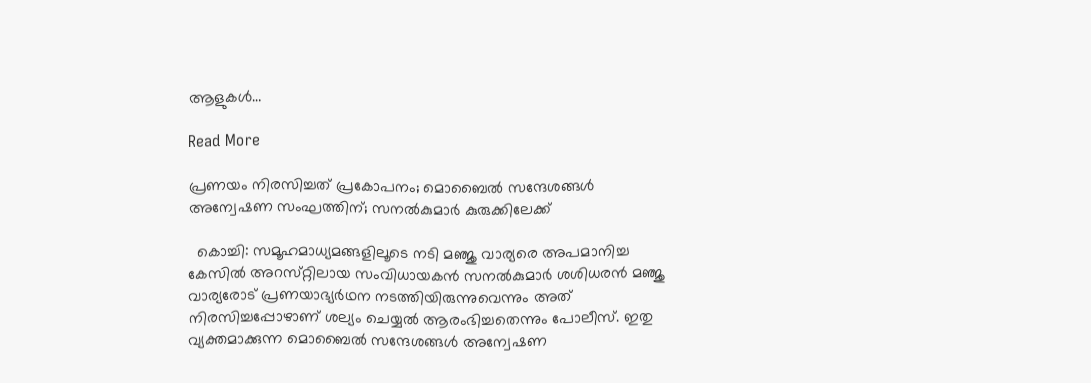ആളുകള്‍…

Read More

പ്രണയം നിരസിച്ചത് പ്രകോപനം; മൊബൈല്‍ സന്ദേശങ്ങള്‍ അന്വേഷണ സംഘത്തിന്; സനല്‍കുമാര്‍ കുരുക്കിലേക്ക്

  കൊച്ചി: സമൂഹമാധ്യമങ്ങളിലൂടെ നടി മഞ്ജു വാര്യരെ അപമാനിച്ച കേസില്‍ അറസ്‌റ്റിലായ സംവിധായകന്‍ സനല്‍കുമാര്‍ ശശിധരന്‍ മഞ്ജു വാര്യരോട് പ്രണയാഭ്യര്‍ഥന നടത്തിയിരുന്നുവെന്നും അത് നിരസിച്ചപ്പോഴാണ് ശല്യം ചെയ്യല്‍ ആരംഭിച്ചതെന്നും പോലീസ്. ഇതു വ്യക്തമാക്കുന്ന മൊബൈല്‍ സന്ദേശങ്ങള്‍ അന്വേഷണ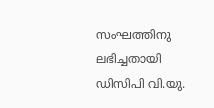സംഘത്തിനു ലഭിച്ചതായി ഡിസിപി വി.യു.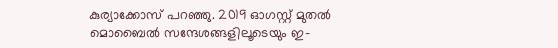കുര്യാക്കോസ് പറഞ്ഞു. 2019 ഓഗസ്റ്റ് മുതല്‍ മൊബൈല്‍ സന്ദേശങ്ങളിലൂടെയും ഇ-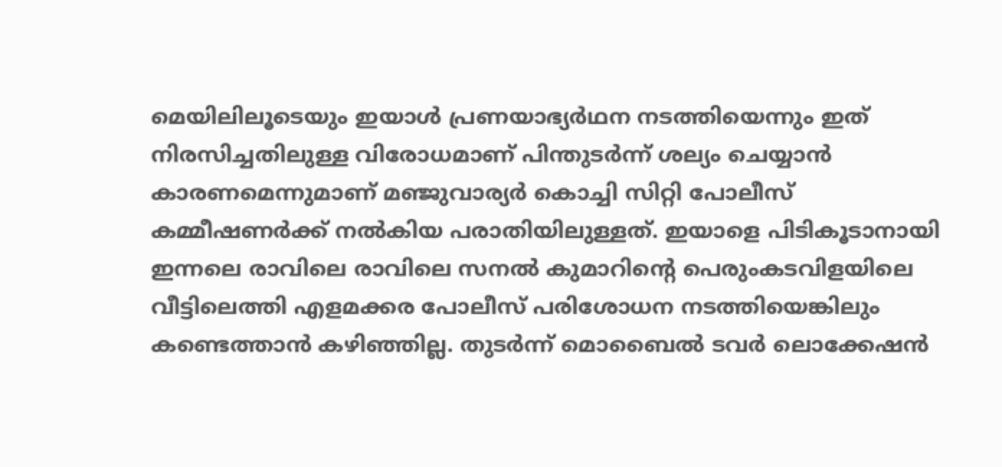മെയിലിലൂടെയും ഇയാള്‍ പ്രണയാഭ്യര്‍ഥന നടത്തിയെന്നും ഇത് നിരസിച്ചതിലുള്ള വിരോധമാണ് പിന്തുടര്‍ന്ന് ശല്യം ചെയ്യാന്‍ കാരണമെന്നുമാണ് മഞ്ജുവാര്യര്‍ കൊച്ചി സിറ്റി പോലീസ് കമ്മീഷണര്‍ക്ക് നല്‍കിയ പരാതിയിലുള്ളത്. ഇയാളെ പിടികൂടാനായി ഇന്നലെ രാവിലെ രാവിലെ സനല്‍ കുമാറിന്‍റെ പെരുംകടവിളയിലെ വീട്ടിലെത്തി എളമക്കര പോലീസ് പരിശോധന നടത്തിയെങ്കിലും കണ്ടെത്താന്‍ കഴിഞ്ഞില്ല. തുടര്‍ന്ന് മൊബൈല്‍ ടവര്‍ ലൊക്കേഷന്‍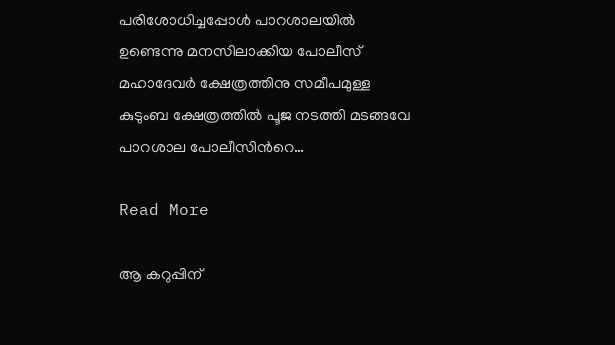പരിശോധിച്ചപ്പോള്‍ പാറശാലയില്‍ ഉണ്ടെന്നു മനസിലാക്കിയ പോലീസ് മഹാദേവര്‍ ക്ഷേത്രത്തിനു സമീപമുള്ള കുടുംബ ക്ഷേത്രത്തില്‍ പൂജ നടത്തി മടങ്ങവേ പാറശാല പോലീസിന്‍റെ…

Read More

ആ കറുപ്പിന്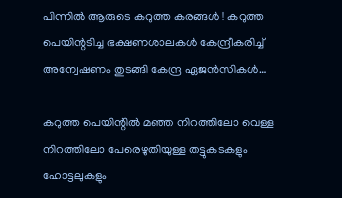പിന്നില്‍ ആരുടെ കറുത്ത കരങ്ങള്‍ ! കറുത്ത പെയിന്റടിച്ച ഭക്ഷണശാലകള്‍ കേന്ദ്രീകരിച്ച് അന്വേഷണം തുടങ്ങി കേന്ദ്ര ഏജന്‍സികള്‍…

കറുത്ത പെയിന്റില്‍ മഞ്ഞ നിറത്തിലോ വെള്ള നിറത്തിലോ പേരെഴുതിയുള്ള തട്ടുകടകളും ഹോട്ടലുകളും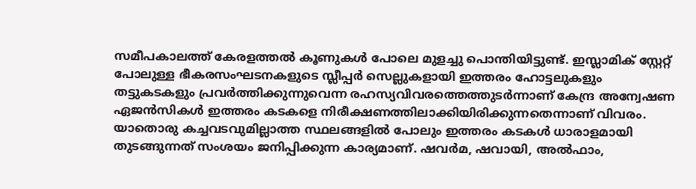സമീപകാലത്ത് കേരളത്തല്‍ കൂണുകള്‍ പോലെ മുളച്ചു പൊന്തിയിട്ടുണ്ട്. ഇസ്ലാമിക് സ്റ്റേറ്റ് പോലുള്ള ഭീകരസംഘടനകളുടെ സ്ലീപ്പര്‍ സെല്ലുകളായി ഇത്തരം ഹോട്ടലുകളും തട്ടുകടകളും പ്രവര്‍ത്തിക്കുന്നുവെന്ന രഹസ്യവിവരത്തെത്തുടര്‍ന്നാണ് കേന്ദ്ര അന്വേഷണ ഏജന്‍സികള്‍ ഇത്തരം കടകളെ നിരീക്ഷണത്തിലാക്കിയിരിക്കുന്നതെന്നാണ് വിവരം. യാതൊരു കച്ചവടവുമില്ലാത്ത സ്ഥലങ്ങളില്‍ പോലും ഇത്തരം കടകള്‍ ധാരാളമായി തുടങ്ങുന്നത് സംശയം ജനിപ്പിക്കുന്ന കാര്യമാണ്. ഷവര്‍മ, ഷവായി, അല്‍ഫാം,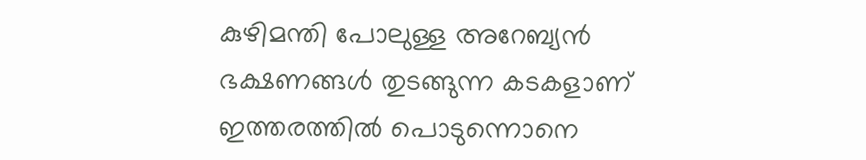കുഴിമന്തി പോലുള്ള അറേബ്യന്‍ ഭക്ഷണങ്ങള്‍ തുടങ്ങുന്ന കടകളാണ് ഇത്തരത്തില്‍ പൊടുന്നൊനെ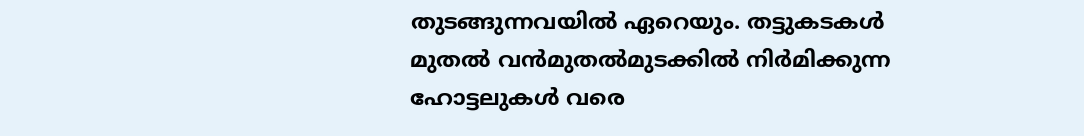തുടങ്ങുന്നവയില്‍ ഏറെയും. തട്ടുകടകള്‍ മുതല്‍ വന്‍മുതല്‍മുടക്കില്‍ നിര്‍മിക്കുന്ന ഹോട്ടലുകള്‍ വരെ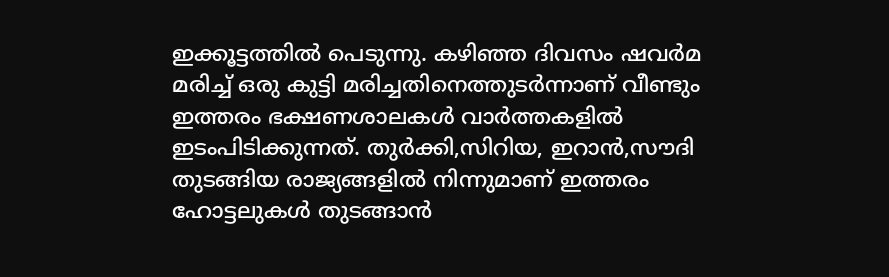ഇക്കൂട്ടത്തില്‍ പെടുന്നു. കഴിഞ്ഞ ദിവസം ഷവര്‍മ മരിച്ച് ഒരു കുട്ടി മരിച്ചതിനെത്തുടര്‍ന്നാണ് വീണ്ടും ഇത്തരം ഭക്ഷണശാലകള്‍ വാര്‍ത്തകളില്‍ ഇടംപിടിക്കുന്നത്. തുര്‍ക്കി,സിറിയ, ഇറാന്‍,സൗദി തുടങ്ങിയ രാജ്യങ്ങളില്‍ നിന്നുമാണ് ഇത്തരം ഹോട്ടലുകള്‍ തുടങ്ങാന്‍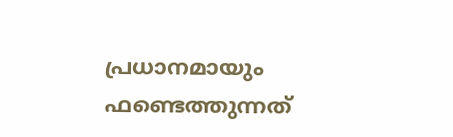പ്രധാനമായും ഫണ്ടെത്തുന്നത്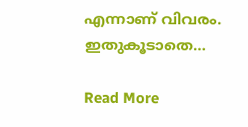എന്നാണ് വിവരം. ഇതുകൂടാതെ…

Read More